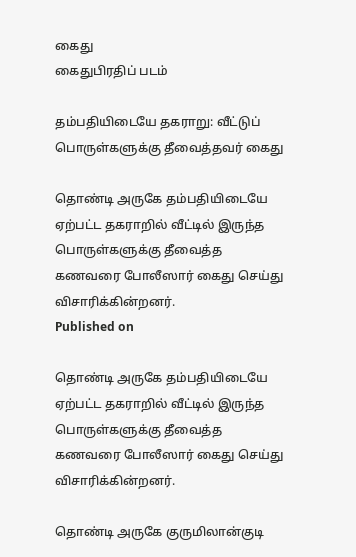கைது
கைதுபிரதிப் படம்

தம்பதியிடையே தகராறு: வீட்டுப் பொருள்களுக்கு தீவைத்தவர் கைது

தொண்டி அருகே தம்பதியிடையே ஏற்பட்ட தகராறில் வீட்டில் இருந்த பொருள்களுக்கு தீவைத்த கணவரை போலீஸார் கைது செய்து விசாரிக்கின்றனர்.
Published on

தொண்டி அருகே தம்பதியிடையே ஏற்பட்ட தகராறில் வீட்டில் இருந்த பொருள்களுக்கு தீவைத்த கணவரை போலீஸார் கைது செய்து விசாரிக்கின்றனர்.

தொண்டி அருகே குருமிலான்குடி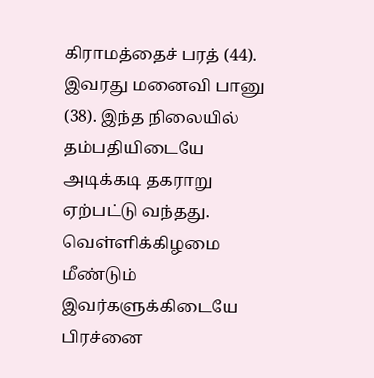கிராமத்தைச் பரத் (44). இவரது மனைவி பானு (38). இந்த நிலையில் தம்பதியிடையே அடிக்கடி தகராறு ஏற்பட்டு வந்தது. வெள்ளிக்கிழமை மீண்டும் இவர்களுக்கிடையே பிரச்னை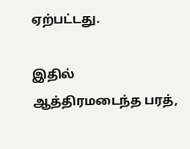ஏற்பட்டது.

இதில் ஆத்திரமடைந்த பரத்,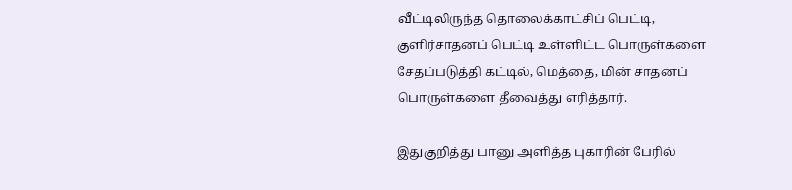வீட்டிலிருந்த தொலைக்காட்சிப் பெட்டி, குளிர்சாதனப் பெட்டி உள்ளிட்ட பொருள்களை சேதப்படுத்தி கட்டில், மெத்தை, மின் சாதனப் பொருள்களை தீவைத்து எரித்தார்.

இதுகுறித்து பானு அளித்த புகாரின் பேரில்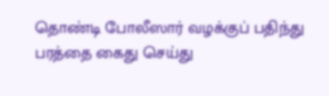தொண்டி போலீஸார் வழக்குப் பதிந்து பரத்தை கைது செய்து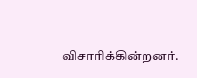விசாரிக்கின்றனர்.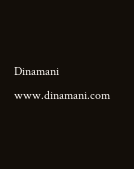Dinamani
www.dinamani.com